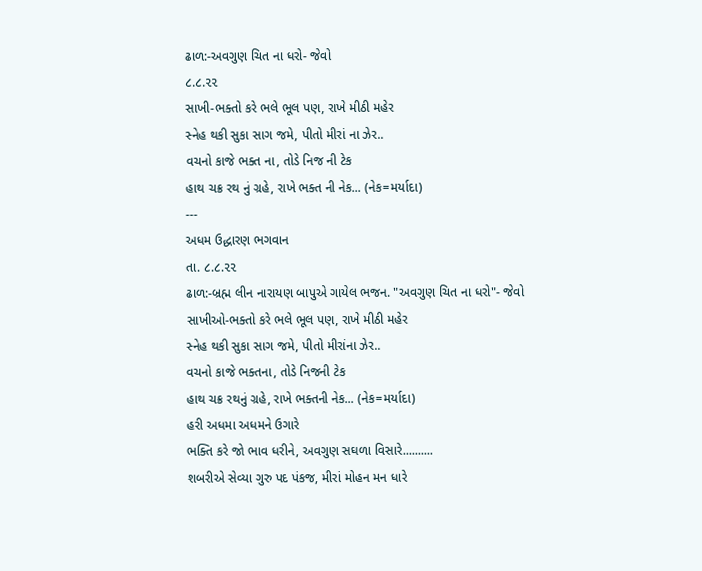ઢાળ:-અવગુણ ચિત ના ધરો- જેવો
૮.૮.૨૨
સાખી-ભક્તો કરે ભલે ભૂલ પણ, રાખે મીઠી મહેર
સ્નેહ થકી સુકા સાગ જમે, પીતો મીરાં ના ઝેર..
વચનો કાજે ભક્ત ના, તોડે નિજ ની ટેક
હાથ ચક્ર રથ નું ગ્રહે, રાખે ભક્ત ની નેક... (નેક=મર્યાદા)
---
અધમ ઉદ્ધારણ ભગવાન
તા. ૮.૮.૨૨
ઢાળ:-બ્રહ્મ લીન નારાયણ બાપુએ ગાયેલ ભજન. "અવગુણ ચિત ના ધરો"- જેવો
સાખીઓ-ભક્તો કરે ભલે ભૂલ પણ, રાખે મીઠી મહેર
સ્નેહ થકી સુકા સાગ જમે, પીતો મીરાંના ઝેર..
વચનો કાજે ભક્તના, તોડે નિજની ટેક
હાથ ચક્ર રથનું ગ્રહે, રાખે ભક્તની નેક... (નેક=મર્યાદા)
હરી અધમા અધમને ઉગારે
ભક્તિ કરે જો ભાવ ધરીને, અવગુણ સઘળા વિસારે..........
શબરીએ સેવ્યા ગુરુ પદ પંકજ, મીરાં મોહન મન ધારે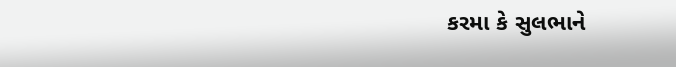કરમા કે સુલભાને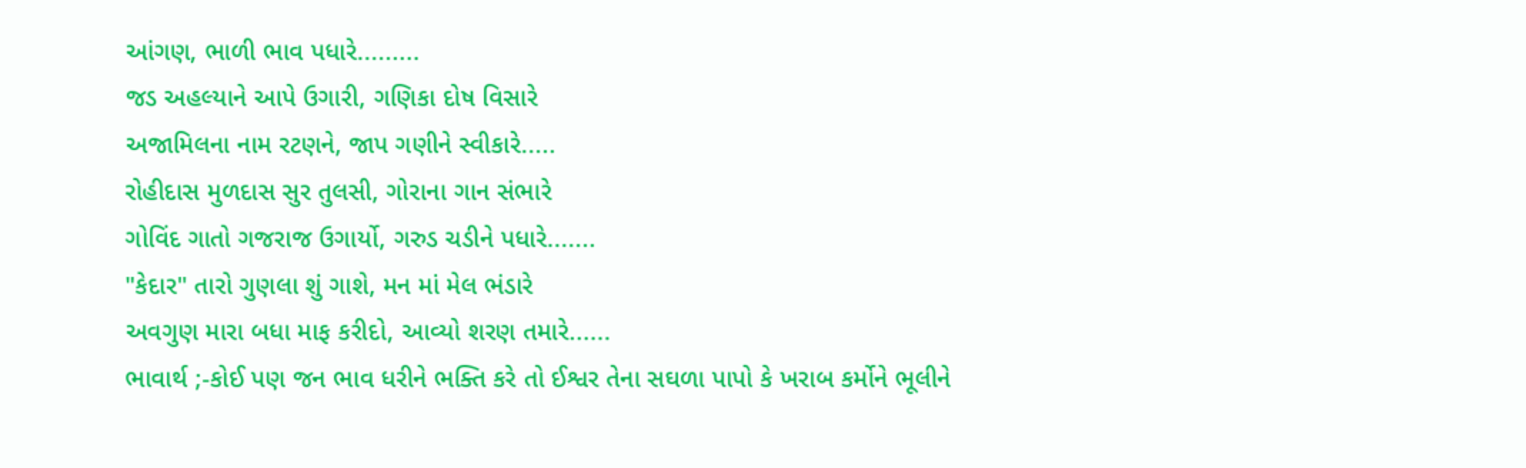આંગણ, ભાળી ભાવ પધારે.........
જડ અહલ્યાને આપે ઉગારી, ગણિકા દોષ વિસારે
અજામિલના નામ રટણને, જાપ ગણીને સ્વીકારે.....
રોહીદાસ મુળદાસ સુર તુલસી, ગોરાના ગાન સંભારે
ગોવિંદ ગાતો ગજરાજ ઉગાર્યો, ગરુડ ચડીને પધારે.......
"કેદાર" તારો ગુણલા શું ગાશે, મન માં મેલ ભંડારે
અવગુણ મારા બધા માફ કરીદો, આવ્યો શરણ તમારે......
ભાવાર્થ ;-કોઈ પણ જન ભાવ ધરીને ભક્તિ કરે તો ઈશ્વર તેના સઘળા પાપો કે ખરાબ કર્મોને ભૂલીને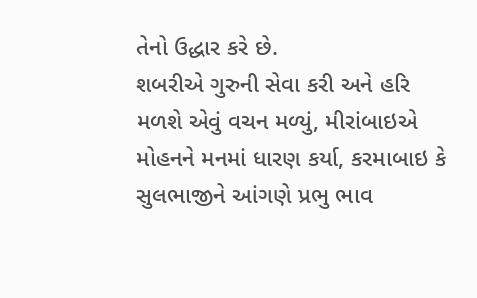તેનો ઉદ્ધાર કરે છે.
શબરીએ ગુરુની સેવા કરી અને હરિ મળશે એવું વચન મળ્યું, મીરાંબાઇએ મોહનને મનમાં ધારણ કર્યા, કરમાબાઇ કે સુલભાજીને આંગણે પ્રભુ ભાવ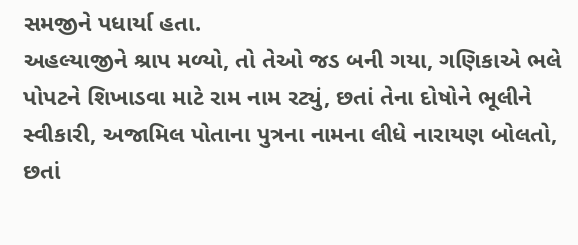સમજીને પધાર્યા હતા.
અહલ્યાજીને શ્રાપ મળ્યો, તો તેઓ જડ બની ગયા, ગણિકાએ ભલે પોપટને શિખાડવા માટે રામ નામ રટ્યું, છતાં તેના દોષોને ભૂલીને સ્વીકારી, અજામિલ પોતાના પુત્રના નામના લીધે નારાયણ બોલતો, છતાં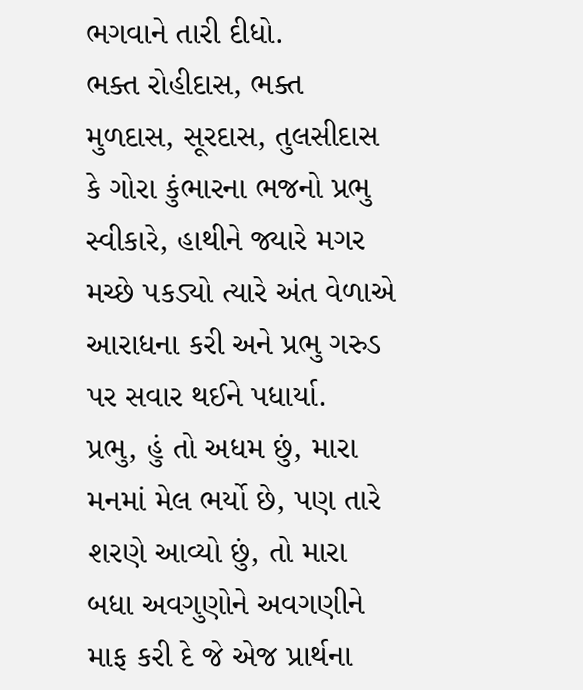ભગવાને તારી દીધો.
ભક્ત રોહીદાસ, ભક્ત મુળદાસ, સૂરદાસ, તુલસીદાસ કે ગોરા કુંભારના ભજનો પ્રભુ સ્વીકારે, હાથીને જ્યારે મગર મચ્છે પકડ્યો ત્યારે અંત વેળાએ આરાધના કરી અને પ્રભુ ગરુડ પર સવાર થઈને પધાર્યા.
પ્રભુ, હું તો અધમ છું, મારા મનમાં મેલ ભર્યો છે, પણ તારે શરણે આવ્યો છું, તો મારા બધા અવગુણોને અવગણીને માફ કરી દે જે એજ પ્રાર્થના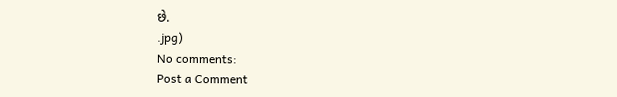છે.
.jpg)
No comments:
Post a Comment